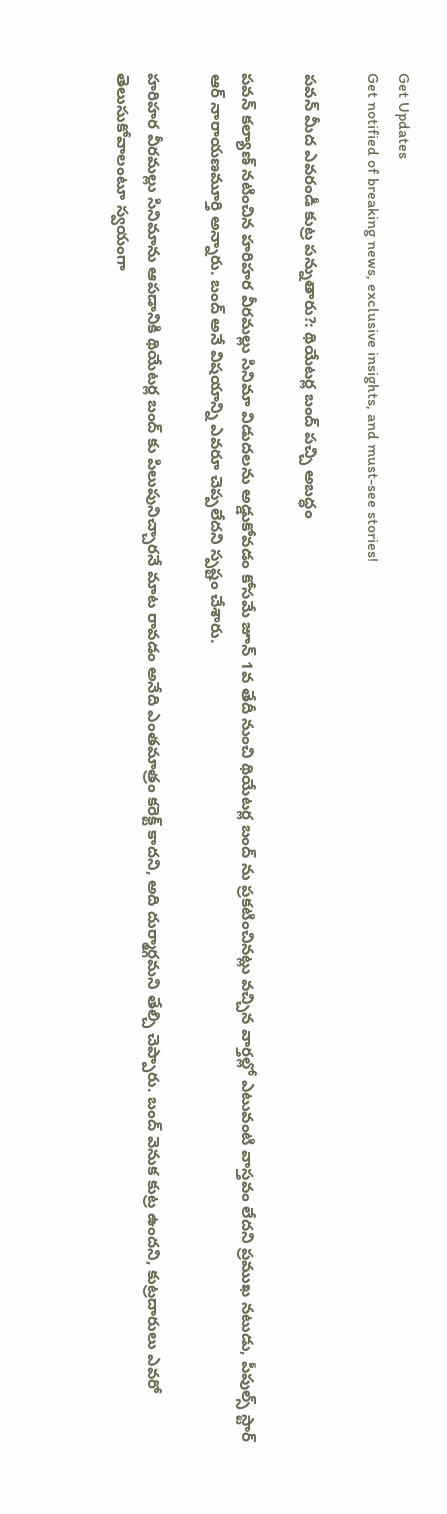Get Updates
Get notified of breaking news, exclusive insights, and must-see stories!

పవన్ మీద ఎవరండీ కుట్ర పన్నుతారు?: థియేటర్ల బంద్ పచ్చి అబద్ధం

పవన్ కల్యాణ్ నటించిన హరిహర వీరమల్లు సినిమా విడుదలను అడ్డుకోవడం కోసమే జూన్ 1వ తేదీ నుంచి థియేటర్ల బంద్ ను ప్రకటించినట్లు వచ్చిన వార్తల్లో ఎటువంటి వాస్తవం లేదని ప్రముఖ నటుడు, పీపుల్స్ స్టార్ ఆర్ నారాయణమూర్తి అన్నారు. బంద్ అనే విషయాన్ని ఎవరూ చెప్పలేదని స్పష్టం చేశారు.

హరిహర వీరమల్లు సినిమాను ఆపడానికి థియేటర్ల బంద్ కు పిలుపునిచ్చారనే మాట రావడం అనేది ఎంతమాత్రం కరెక్ట్ కాదని, అది దుర్మార్గమని తేల్చి చెప్పారు. బంద్ వెనుక కుట్ర ఉందని, కుట్రదారులు ఎవరో తెలుసుకోవాలంటూ స్వయంగా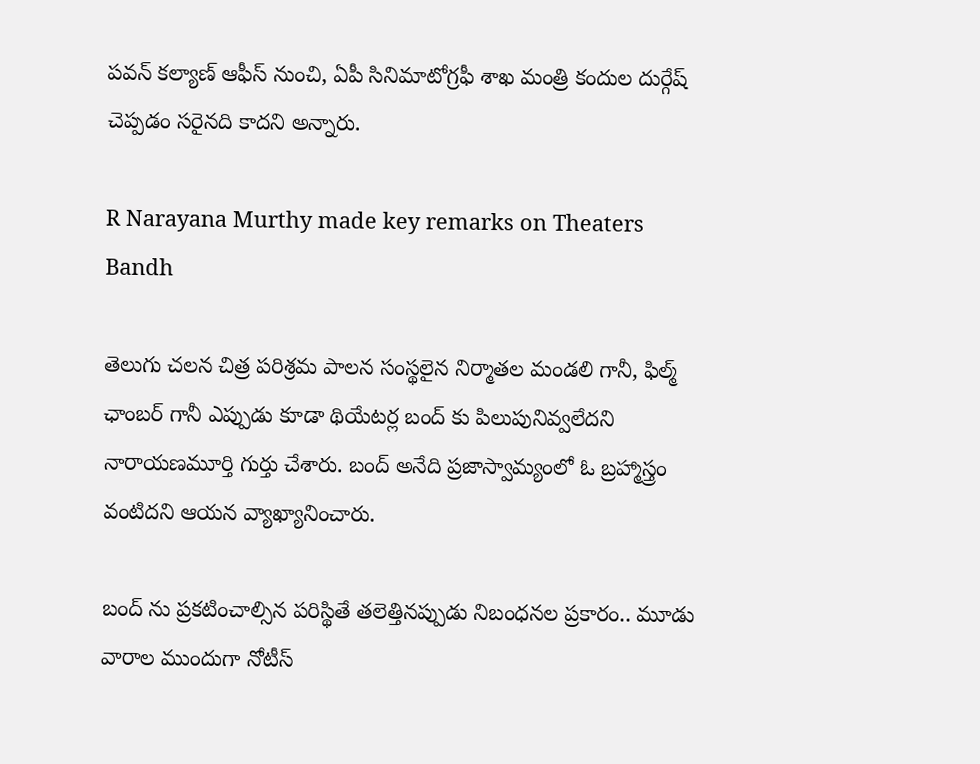పవన్ కల్యాణ్ ఆఫీస్ నుంచి, ఏపీ సినిమాటోగ్రఫీ శాఖ మంత్రి కందుల దుర్గేష్ చెప్పడం సరైనది కాదని అన్నారు.

R Narayana Murthy made key remarks on Theaters Bandh

తెలుగు చలన చిత్ర పరిశ్రమ పాలన సంస్థలైన నిర్మాతల మండలి గానీ, ఫిల్మ్ ఛాంబర్ గానీ ఎప్పుడు కూడా థియేటర్ల బంద్ కు పిలుపునివ్వలేదని నారాయణమూర్తి గుర్తు చేశారు. బంద్ అనేది ప్రజాస్వామ్యంలో ఓ బ్రహ్మాస్త్రం వంటిదని ఆయన వ్యాఖ్యానించారు.

బంద్ ను ప్రకటించాల్సిన పరిస్థితే తలెత్తినప్పుడు నిబంధనల ప్రకారం.. మూడు వారాల ముందుగా నోటీస్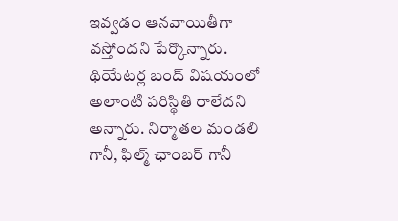ఇవ్వడం ఆనవాయితీగా వస్తోందని పేర్కొన్నారు. థియేటర్ల బంద్ విషయంలో అలాంటి పరిస్థితి రాలేదని అన్నారు. నిర్మాతల మండలి గానీ, ఫిల్మ్ ఛాంబర్ గానీ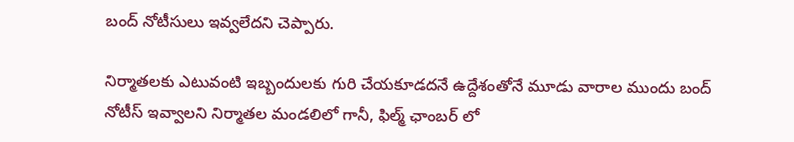బంద్ నోటీసులు ఇవ్వలేదని చెప్పారు.

నిర్మాతలకు ఎటువంటి ఇబ్బందులకు గురి చేయకూడదనే ఉద్దేశంతోనే మూడు వారాల ముందు బంద్ నోటీస్ ఇవ్వాలని నిర్మాతల మండలిలో గానీ, ఫిల్మ్ ఛాంబర్ లో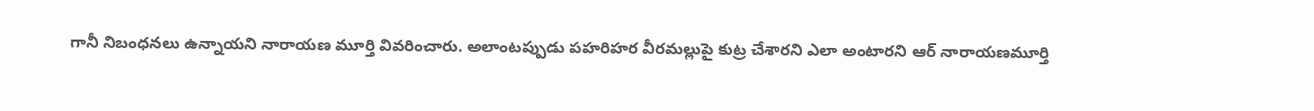గానీ నిబంధనలు ఉన్నాయని నారాయణ మూర్తి వివరించారు. అలాంటప్పుడు పహరిహర వీరమల్లుపై కుట్ర చేశారని ఎలా అంటారని ఆర్ నారాయణమూర్తి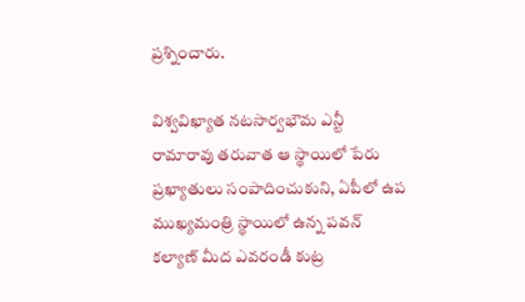ప్రశ్నించారు.

విశ్వవిఖ్యాత నటసార్వభౌమ ఎన్టీ రామారావు తరువాత ఆ స్థాయిలో పేరు ప్రఖ్యాతులు సంపాదించుకుని, ఏపీలో ఉప ముఖ్యమంత్రి స్థాయిలో ఉన్న పవన్ కల్యాణ్ మీద ఎవరండీ కుట్ర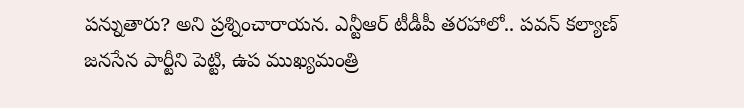పన్నుతారు? అని ప్రశ్నించారాయన. ఎన్టీఆర్ టీడీపీ తరహాలో.. పవన్ కల్యాణ్ జనసేన పార్టీని పెట్టి, ఉప ముఖ్యమంత్రి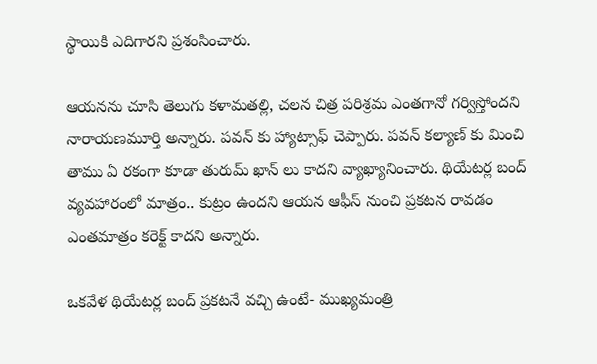స్థాయికి ఎదిగారని ప్రశంసించారు.

ఆయనను చూసి తెలుగు కళామతల్లి, చలన చిత్ర పరిశ్రమ ఎంతగానో గర్విస్తోందని నారాయణమూర్తి అన్నారు. పవన్ కు హ్యాట్సాఫ్ చెప్పారు. పవన్ కల్యాణ్ కు మించి తాము ఏ రకంగా కూడా తురుమ్ ఖాన్ లు కాదని వ్యాఖ్యానించారు. థియేటర్ల బంద్ వ్యవహారంలో మాత్రం.. కుట్రం ఉందని ఆయన ఆఫీస్ నుంచి ప్రకటన రావడం ఎంతమాత్రం కరెక్ట్ కాదని అన్నారు.

ఒకవేళ థియేటర్ల బంద్ ప్రకటనే వచ్చి ఉంటే- ముఖ్యమంత్రి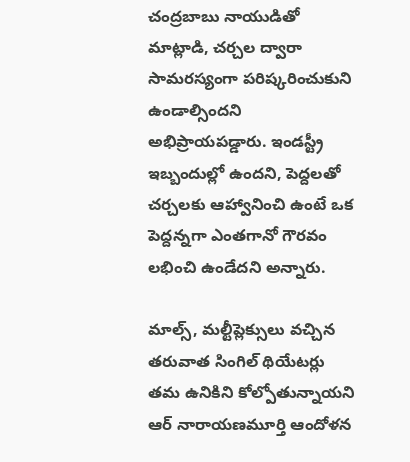చంద్రబాబు నాయుడితో మాట్లాడి, చర్చల ద్వారా సామరస్యంగా పరిష్కరించుకుని ఉండాల్సిందని అభిప్రాయపడ్డారు. ఇండస్ట్రీ ఇబ్బందుల్లో ఉందని, పెద్దలతో చర్చలకు ఆహ్వానించి ఉంటే ఒక పెద్దన్నగా ఎంతగానో గౌరవం లభించి ఉండేదని అన్నారు.

మాల్స్, మల్టీప్లెక్సులు వచ్చిన తరువాత సింగిల్ థియేటర్లు తమ ఉనికిని కోల్పోతున్నాయని ఆర్ నారాయణమూర్తి ఆందోళన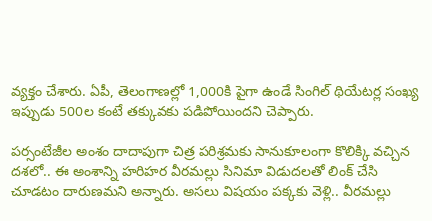వ్యక్తం చేశారు. ఏపీ, తెలంగాణల్లో 1,000కి పైగా ఉండే సింగిల్ థియేటర్ల సంఖ్య ఇప్పుడు 500ల కంటే తక్కువకు పడిపోయిందని చెప్పారు.

పర్సంటేజీల అంశం దాదాపుగా చిత్ర పరిశ్రమకు సానుకూలంగా కొలిక్కి వచ్చిన దశలో.. ఈ అంశాన్ని హరిహర వీరమల్లు సినిమా విడుదలతో లింక్ చేసి చూడటం దారుణమని అన్నారు. అసలు విషయం పక్కకు వెళ్లి.. వీరమల్లు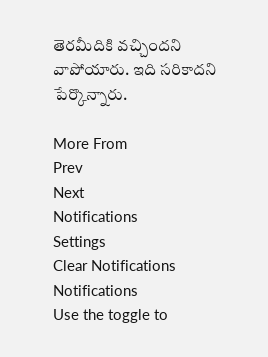తెరమీదికి వచ్చిందని వాపోయారు. ఇది సరికాదని పేర్కొన్నారు.

More From
Prev
Next
Notifications
Settings
Clear Notifications
Notifications
Use the toggle to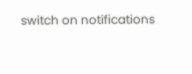switch on notifications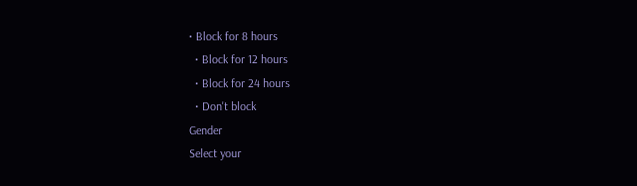• Block for 8 hours
  • Block for 12 hours
  • Block for 24 hours
  • Don't block
Gender
Select your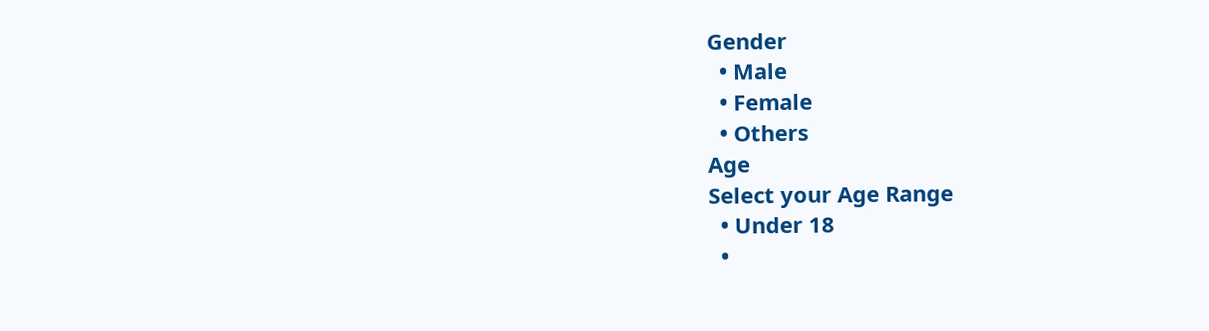Gender
  • Male
  • Female
  • Others
Age
Select your Age Range
  • Under 18
  •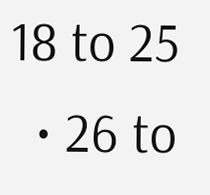18 to 25
  • 26 to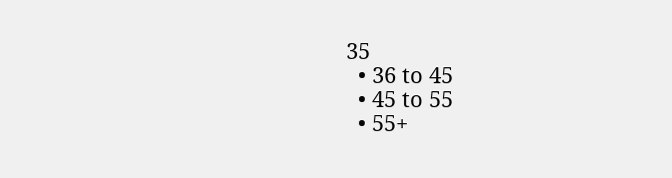35
  • 36 to 45
  • 45 to 55
  • 55+